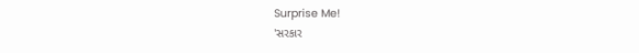Surprise Me!
'સરકાર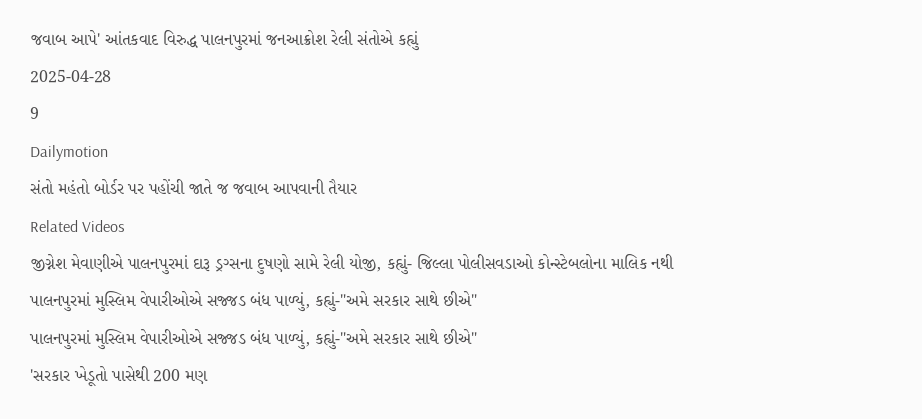જવાબ આપે' આંતકવાદ વિરુદ્ધ પાલનપુરમાં જનઆક્રોશ રેલી સંતોએ કહ્યું
2025-04-28
9
Dailymotion
સંતો મહંતો બોર્ડર પર પહોંચી જાતે જ જવાબ આપવાની તૈયાર
Related Videos
જીગ્નેશ મેવાણીએ પાલનપુરમાં દારૂ ડ્રગ્સના દુષણો સામે રેલી યોજી, કહ્યું- જિલ્લા પોલીસવડાઓ કોન્સ્ટેબલોના માલિક નથી
પાલનપુરમાં મુસ્લિમ વેપારીઓએ સજ્જડ બંધ પાળ્યું, કહ્યું-"અમે સરકાર સાથે છીએ"
પાલનપુરમાં મુસ્લિમ વેપારીઓએ સજ્જડ બંધ પાળ્યું, કહ્યું-"અમે સરકાર સાથે છીએ"
'સરકાર ખેડૂતો પાસેથી 200 મણ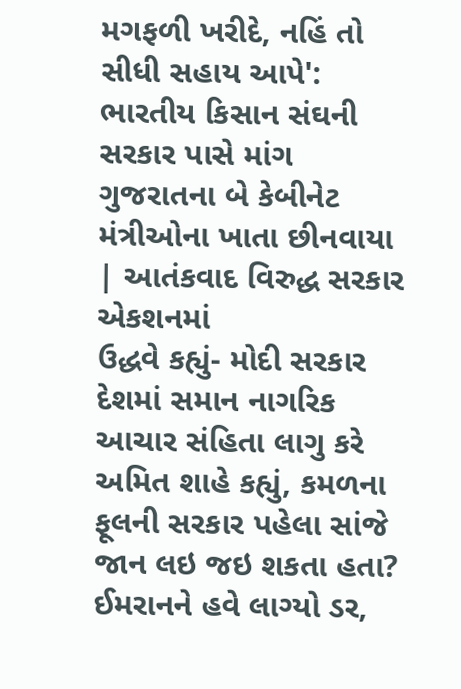મગફળી ખરીદે, નહિં તો સીધી સહાય આપે': ભારતીય કિસાન સંઘની સરકાર પાસે માંગ
ગુજરાતના બે કેબીનેટ મંત્રીઓના ખાતા છીનવાયા | આતંકવાદ વિરુદ્ધ સરકાર એકશનમાં
ઉદ્ધવે કહ્યું- મોદી સરકાર દેશમાં સમાન નાગરિક આચાર સંહિતા લાગુ કરે
અમિત શાહે કહ્યું, કમળના ફૂલની સરકાર પહેલા સાંજે જાન લઇ જઇ શકતા હતા?
ઈમરાનને હવે લાગ્યો ડર,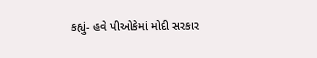કહ્યું- હવે પીઓકેમાં મોદી સરકાર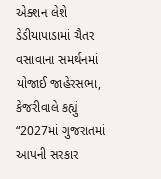એક્શન લેશે
ડેડીયાપાડામાં ચૈતર વસાવાના સમર્થનમાં યોજાઈ જાહેરસભા, કેજરીવાલે કહ્યું “2027માં ગુજરાતમાં આપની સરકાર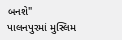બનશે"
પાલનપુરમાં મુસ્લિમ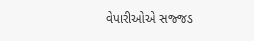વેપારીઓએ સજ્જડ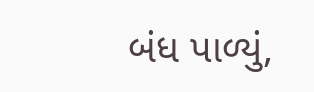બંધ પાળ્યું,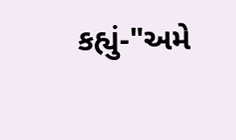કહ્યું-"અમે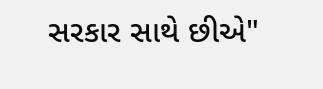સરકાર સાથે છીએ"